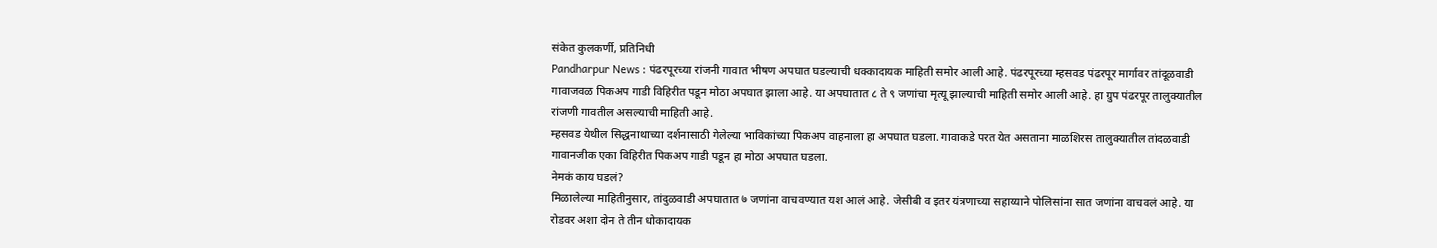संकेत कुलकर्णी, प्रतिनिधी
Pandharpur News : पंढरपूरच्या रांजनी गावात भीषण अपघात घडल्याची धक्कादायक माहिती समोर आली आहे. पंढरपूरच्या म्हसवड पंढरपूर मार्गावर तांदूळवाडी गावाजवळ पिकअप गाडी विहिरीत पडून मोठा अपघात झाला आहे. या अपघातात ८ ते ९ जणांचा मृत्यू झाल्याची माहिती समोर आली आहे. हा ग्रुप पंढरपूर तालुक्यातील रांजणी गावतील असल्याची माहिती आहे.
म्हसवड येथील सिद्धनाथाच्या दर्शनासाठी गेलेल्या भाविकांच्या पिकअप वाहनाला हा अपघात घडला. गावाकडे परत येत असताना माळशिरस तालुक्यातील तांदळवाडी गावानजीक एका विहिरीत पिकअप गाडी पडून हा मोठा अपघात घडला.
नेमकं काय घडलं?
मिळालेल्या माहितीनुसार, तांदुळवाडी अपघातात ७ जणांना वाचवण्यात यश आलं आहे. जेसीबी व इतर यंत्रणाच्या सहाय्याने पोलिसांना सात जणांना वाचवलं आहे. या रोडवर अशा दोन ते तीन धोकादायक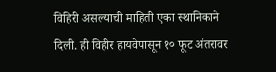विहिरी असल्याची माहिती एका स्थानिकाने दिली. ही विहीर हायवेपासून १० फूट अंतरावर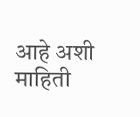आहे अशी माहिती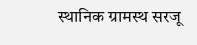स्थानिक ग्रामस्थ सरजू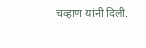चव्हाण यांनी दिली.